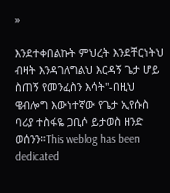»

እንደተቀበልኩት ምህረት እንደቸርነትህ ብዛት እንዳገለግልህ እርዳኝ ጌታ ሆይ ስጠኝ የመንፈስን እሳት"-በዚህ ዌብሎግ እውነተኛው የጌታ ኢየሱስ ባሪያ ተስፋዬ ጋቢሶ ይታወስ ዘንድ ወሰንን።This weblog has been dedicated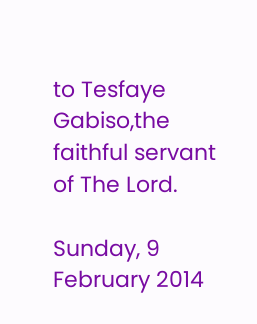to Tesfaye Gabiso,the faithful servant of The Lord.

Sunday, 9 February 2014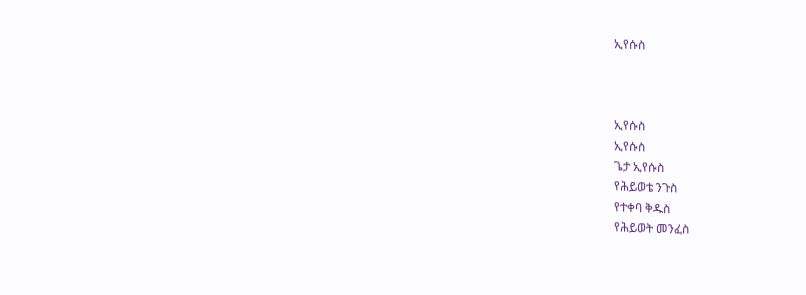ኢየሱስ



ኢየሱስ
ኢየሱስ
ጌታ ኢየሱስ
የሕይወቴ ንጉስ
የተቀባ ቅዱስ
የሕይወት መንፈስ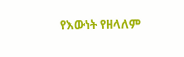የእውነት የዘላለም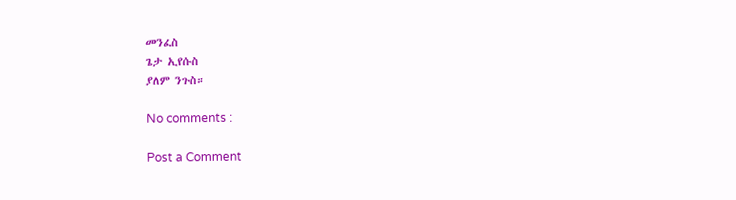መንፈስ
ጌታ ኢየሱስ
ያለም ንጉስ።

No comments :

Post a Comment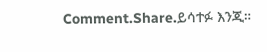Comment.Share.ይሳተፉ እንጂ።